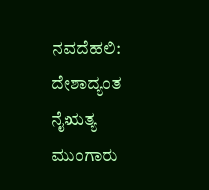ನವದೆಹಲಿ: ದೇಶಾದ್ಯಂತ ನೈಋತ್ಯ ಮುಂಗಾರು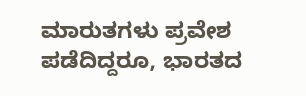ಮಾರುತಗಳು ಪ್ರವೇಶ ಪಡೆದಿದ್ದರೂ, ಭಾರತದ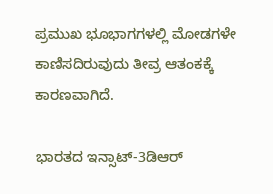ಪ್ರಮುಖ ಭೂಭಾಗಗಳಲ್ಲಿ ಮೋಡಗಳೇ ಕಾಣಿಸದಿರುವುದು ತೀವ್ರ ಆತಂಕಕ್ಕೆ ಕಾರಣವಾಗಿದೆ.

ಭಾರತದ ಇನ್ಸಾಟ್-3ಡಿಆರ್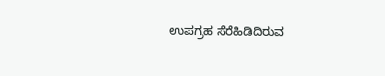ಉಪಗ್ರಹ ಸೆರೆಹಿಡಿದಿರುವ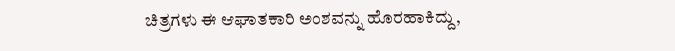ಚಿತ್ರಗಳು ಈ ಆಘಾತಕಾರಿ ಅಂಶವನ್ನು ಹೊರಹಾಕಿದ್ದು,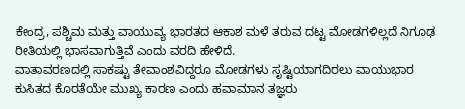ಕೇಂದ್ರ, ಪಶ್ಚಿಮ ಮತ್ತು ವಾಯುವ್ಯ ಭಾರತದ ಆಕಾಶ ಮಳೆ ತರುವ ದಟ್ಟ ಮೋಡಗಳಿಲ್ಲದೆ ನಿಗೂಢ ರೀತಿಯಲ್ಲಿ ಭಾಸವಾಗುತ್ತಿವೆ ಎಂದು ವರದಿ ಹೇಳಿದೆ.
ವಾತಾವರಣದಲ್ಲಿ ಸಾಕಷ್ಟು ತೇವಾಂಶವಿದ್ದರೂ ಮೋಡಗಳು ಸೃಷ್ಟಿಯಾಗದಿರಲು ವಾಯುಭಾರ ಕುಸಿತದ ಕೊರತೆಯೇ ಮುಖ್ಯ ಕಾರಣ ಎಂದು ಹವಾಮಾನ ತಜ್ಞರು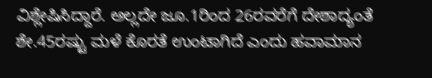ವಿಶ್ಲೇಷಿಸಿದ್ದಾರೆ. ಅಲ್ಲದೇ ಜೂ.1ರಿಂದ 26ರವರೆಗೆ ದೇಶಾದ್ಯಂತೆ ಶೇ.45ರಷ್ಟು ಮಳೆ ಕೊರತೆ ಉಂಟಾಗಿದೆ ಎಂದು ಹವಾಮಾನ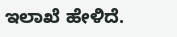ಇಲಾಖೆ ಹೇಳಿದೆ.